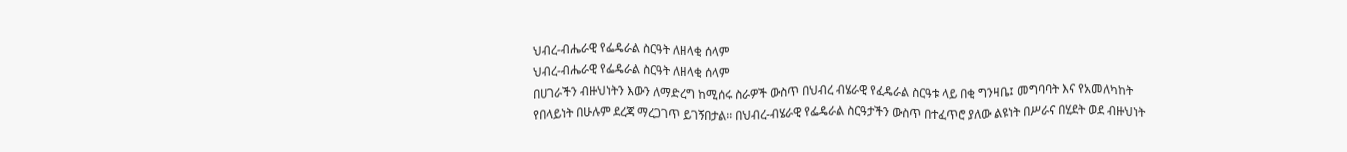ህብረ-ብሔራዊ የፌዴራል ስርዓት ለዘላቂ ሰላም
ህብረ-ብሔራዊ የፌዴራል ስርዓት ለዘላቂ ሰላም
በሀገራችን ብዙህነትን እውን ለማድረግ ከሚሰሩ ስራዎች ውስጥ በህብረ ብሄራዊ የፈዴራል ስርዓቱ ላይ በቂ ግንዛቤ፤ መግባባት እና የአመለካከት የበላይነት በሁሉም ደረጃ ማረጋገጥ ይገኝበታል፡፡ በህብረ-ብሄራዊ የፌዴራል ስርዓታችን ውስጥ በተፈጥሮ ያለው ልዩነት በሥራና በሂደት ወደ ብዙህነት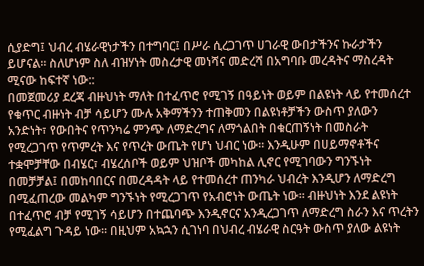ሲያድግ፤ ህብረ ብሄራዊነታችን በተግባር፤ በሥራ ሲረጋገጥ ሀገራዊ ውበታችንና ኩራታችን ይሆናል፡፡ ስለሆነም ስለ ብዝሃነት መስረታዊ መነሻና መድረሻ በአግባቡ መረዳትና ማስረዳት ሚናው ከፍተኛ ነው::
በመጀመሪያ ደረጃ ብዙህነት ማለት በተፈጥሮ የሚገኝ በዓይነት ወይም በልዩነት ላይ የተመሰረተ የቁጥር ብዙነት ብቻ ሳይሆን ሙሉ አቅማችንን ተጠቅመን በልዩነቶቻችን ውስጥ ያለውን አንድነት፣ የውበትና የጥንካሬ ምንጭ ለማድረግና ለማጎልበት በቁርጠኝነት በመስራት የሚረጋገጥ የጥምረት እና የጥረት ውጤት የሆነ ህብር ነው፡፡ እንዲሁም በሀይማኖቶችና ተቋሞቻቸው በብሄር፣ ብሄረሰቦች ወይም ህዝቦች መካከል ሊኖር የሚገባውን ግንኙነት በመቻቻል፤ በመከባበርና በመረዳዳት ላይ የተመሰረተ ጠንካራ ህብረት እንዲሆን ለማድረግ በሚፈጠረው መልካም ግንኙነት የሚረጋገጥ የአብሮነት ውጤት ነው፡፡ ብዙህነት እንደ ልዩነት በተፈጥሮ ብቻ የሚገኝ ሳይሆን በተጨባጭ እንዲኖርና አንዲረጋገጥ ለማድረግ ስራን እና ጥረትን የሚፈልግ ጉዳይ ነው፡፡ በዚህም አኳኋን ሲገነባ በህብረ ብሄራዊ ስርዓት ውስጥ ያለው ልዩነት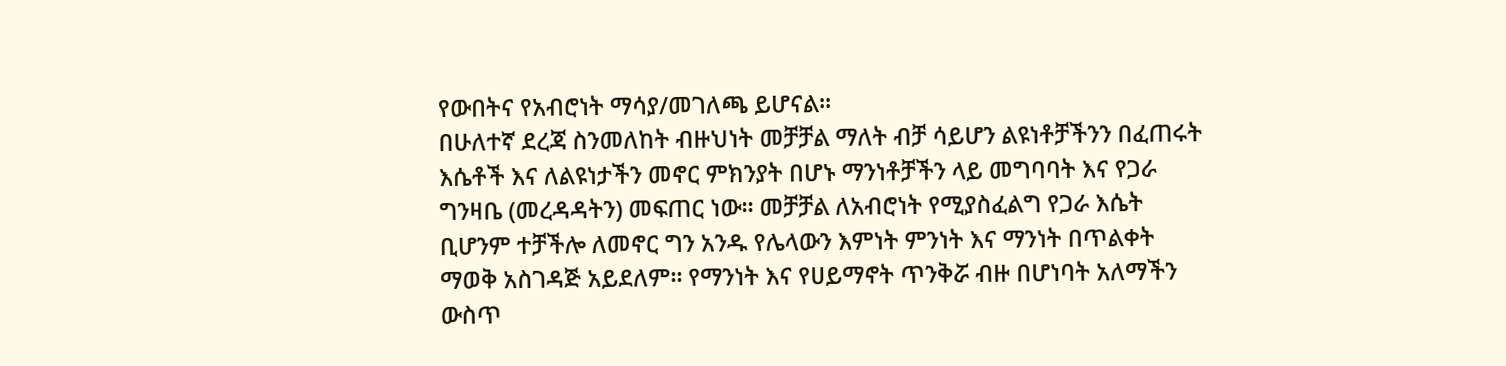የውበትና የአብሮነት ማሳያ/መገለጫ ይሆናል፡፡
በሁለተኛ ደረጃ ስንመለከት ብዙህነት መቻቻል ማለት ብቻ ሳይሆን ልዩነቶቻችንን በፈጠሩት እሴቶች እና ለልዩነታችን መኖር ምክንያት በሆኑ ማንነቶቻችን ላይ መግባባት እና የጋራ ግንዛቤ (መረዳዳትን) መፍጠር ነው፡፡ መቻቻል ለአብሮነት የሚያስፈልግ የጋራ እሴት ቢሆንም ተቻችሎ ለመኖር ግን አንዱ የሌላውን እምነት ምንነት እና ማንነት በጥልቀት ማወቅ አስገዳጅ አይደለም፡፡ የማንነት እና የሀይማኖት ጥንቅሯ ብዙ በሆነባት አለማችን ውስጥ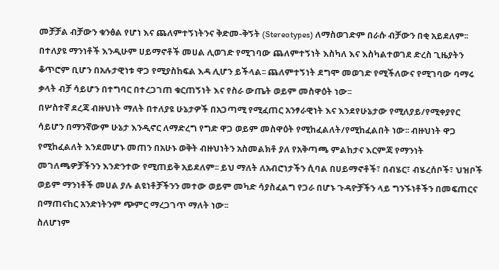መቻቻል ብቻውን ቁንፅል የሆነ እና ጨለምተኝነትንና ቅድመ-ቅኝት (Stereotypes) ለማስወገድም በራሱ ብቻውን በቂ አይደለም፡፡ በተለያዩ ማንነቶች እንዲሁም ሀይማኖቶች መሀል ሊወገድ የሚገባው ጨለምተኝነት እስካለ እና እስካልተወገደ ድረስ ጊዜያትን ቆጥሮም ቢሆን በአሉታዊነቱ ዋጋ የሚያስከፍል እዳ ሊሆን ይችላል፡፡ ጨለምተኝነት ደግሞ መወገድ የሚችለውና የሚገባው ባማሩ ቃላት ብቻ ሳይሆን በተግባር በተረጋገጠ ቁርጠኝነት እና የስራ ውጤት ወይም መስዋዕት ነው፡፡
በሦስተኛ ደረጃ ብዙህነት ማለት በተለያዩ ሁኔታዎች በአጋጣሚ የሚፈጠር አንፃራዊነት እና እንደየሁኔታው የሚለያይ/የሚቀያየር ሳይሆን በማንኛውም ሁኔታ እንዲኖር ለማድረግ የግድ ዋጋ ወይም መስዋዕት የሚከፈልለት/የሚከፈልበት ነው፡፡ ብዙህነት ዋጋ የሚከፈልለት እንደመሆኑ መጠን በአሁኑ ወቅት ብዙህነትን አስመልክቶ ያለ የአቅጣጫ ምልከታና እርምጃ የማንነት መገለጫዎቻችንን እንድንተው የሚጠይቅ አይደለም፡፡ ይህ ማለት ለአብሮነታችን ሲባል በሀይማኖቶች፣ በብሄር፣ ብሄረሰቦች፣ ህዝቦች ወይም ማንነቶች መሀል ያሉ ልዩነቶቻችንን መተው ወይም መካድ ሳያስፈልግ የጋራ በሆኑ ጉዳዮቻችን ላይ ግንኙነቶችን በመፍጠርና በማጠናከር አንድነትንም ጭምር ማረጋገጥ ማለት ነው፡፡
ስለሆነም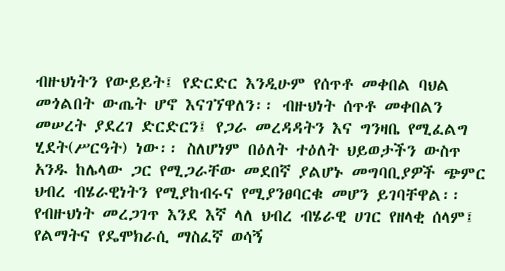ብዙህነትን የውይይት፤ የድርድር እንዲሁም የሰጥቶ መቀበል ባህል መጎልበት ውጤት ሆኖ እናገኘዋለን፡፡ ብዙህነት ሰጥቶ መቀበልን መሠረት ያደረገ ድርድርን፤ የጋራ መረዳዳትን እና ግንዛቤ የሚፈልግ ሂደት(ሥርዓት) ነው፡፡ ስለሆነም በዕለት ተዕለት ህይወታችን ውስጥ አንዱ ከሌላው ጋር የሚጋራቸው መደበኛ ያልሆኑ መግባቢያዎች ጭምር ህብረ ብሄራዊነትን የሚያከብሩና የሚያንፀባርቁ መሆን ይገባቸዋል፡፡
የብዙህነት መረጋገጥ እንደ እኛ ላለ ህብረ ብሄራዊ ሀገር የዘላቂ ሰላም፤ የልማትና የዴሞክራሲ ማስፈኛ ወሳኝ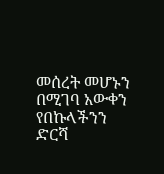መሰረት መሆኑን በሚገባ አውቀን የበኩላችንን ድርሻ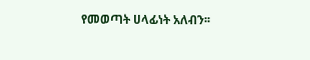የመወጣት ሀላፊነት አለብን፡፡